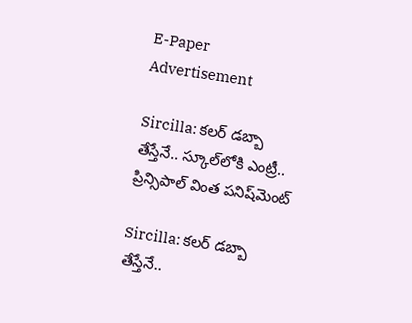E-Paper
Advertisement

Sircilla: కలర్ డబ్బా తేస్తేనే.. స్కూల్‌లోకి ఎంట్రీ.. ప్రిన్సిపాల్ వింత పనిష్‌మెంట్

Sircilla: కలర్ డబ్బా తేస్తేనే..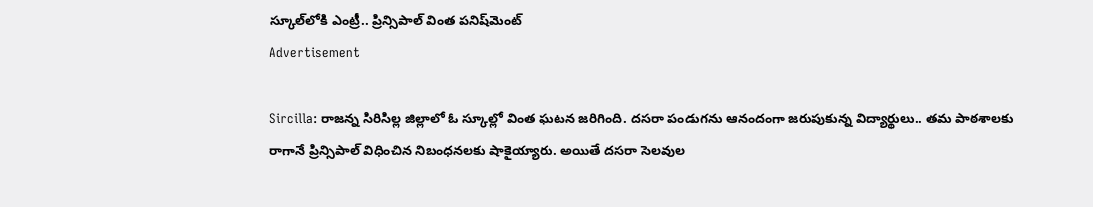స్కూల్‌లోకి ఎంట్రీ.. ప్రిన్సిపాల్ వింత పనిష్‌మెంట్
Advertisement

Sircilla: రాజన్న సిరిసిల్ల జిల్లాలో ఓ స్కూల్లో వింత ఘటన జరిగింది. దసరా పండుగను ఆనందంగా జరుపుకున్న విద్యార్థులు.. తమ పాఠశాలకు రాగానే ప్రిన్సిపాల్ విధించిన నిబంధనలకు షాకైయ్యారు. అయితే దసరా సెలవుల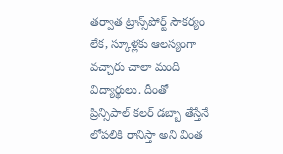తర్వాత ట్రాన్స్‌పోర్ట్ సౌకర్యం లేక, స్కూళ్లకు ఆలస్యంగా వచ్చారు చాలా మంది విద్యార్థులు. దీంతో ప్రిన్సిపాల్ కలర్ డబ్బా తేస్తేనే లోపలికి రానిస్తా అని వింత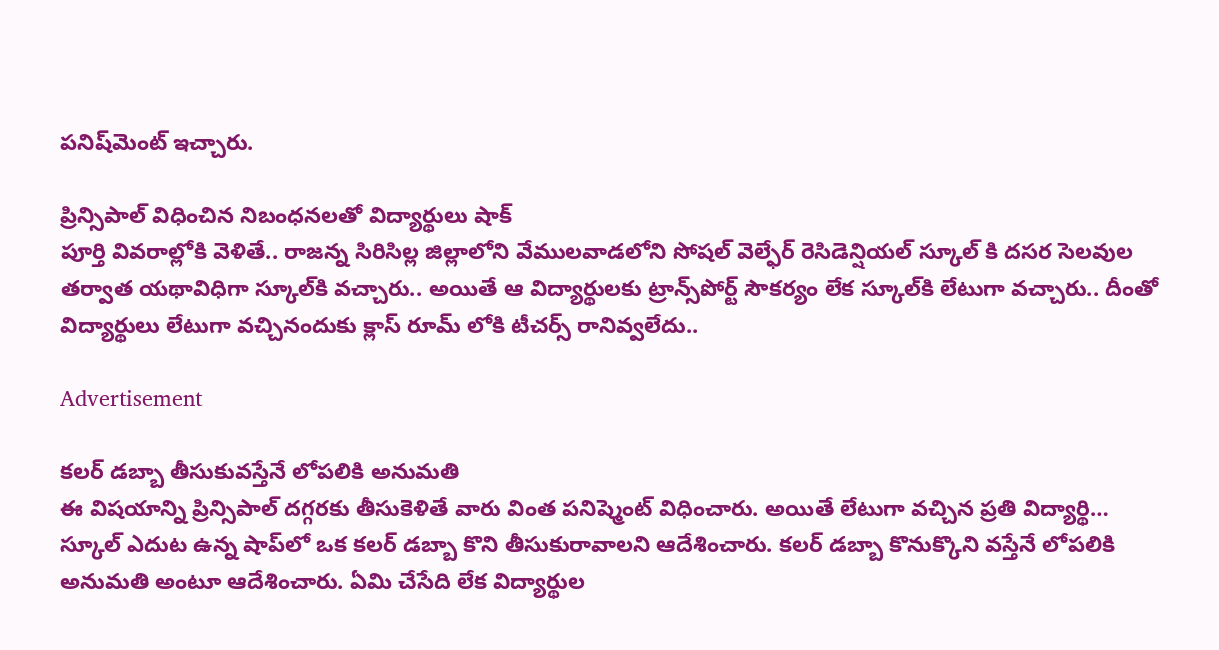పనిష్‌మెంట్ ఇచ్చారు.

ప్రిన్సిపాల్ విధించిన నిబంధనలతో విద్యార్థులు షాక్‌
పూర్తి వివరాల్లోకి వెళితే.. రాజన్న సిరిసిల్ల జిల్లాలోని వేములవాడలోని సోషల్ వెల్ఫేర్ రెసిడెన్షియల్ స్కూల్ కి దసర సెలవుల తర్వాత యథావిధిగా స్కూల్‌కి వచ్చారు.. అయితే ఆ విద్యార్థులకు ట్రాన్స్‌పోర్ట్ సౌకర్యం లేక స్కూల్‌కి లేటుగా వచ్చారు.. దీంతో విద్యార్థులు లేటుగా వచ్చినందుకు క్లాస్ రూమ్ లోకి టీచర్స్ రానివ్వలేదు..

Advertisement

కలర్ డబ్బా తీసుకువస్తేనే లోపలికి అనుమతి
ఈ విషయాన్ని ప్రిన్సిపాల్ దగ్గరకు తీసుకెళితే వారు వింత పనిష్మెంట్ విధించారు. అయితే లేటుగా వచ్చిన ప్రతి విద్యార్థి… స్కూల్ ఎదుట ఉన్న షాప్‌లో ఒక కలర్ డబ్బా కొని తీసుకురావాలని ఆదేశించారు. కలర్ డబ్బా కొనుక్కొని వస్తేనే లోపలికి అనుమతి అంటూ ఆదేశించారు. ఏమి చేసేది లేక విద్యార్థుల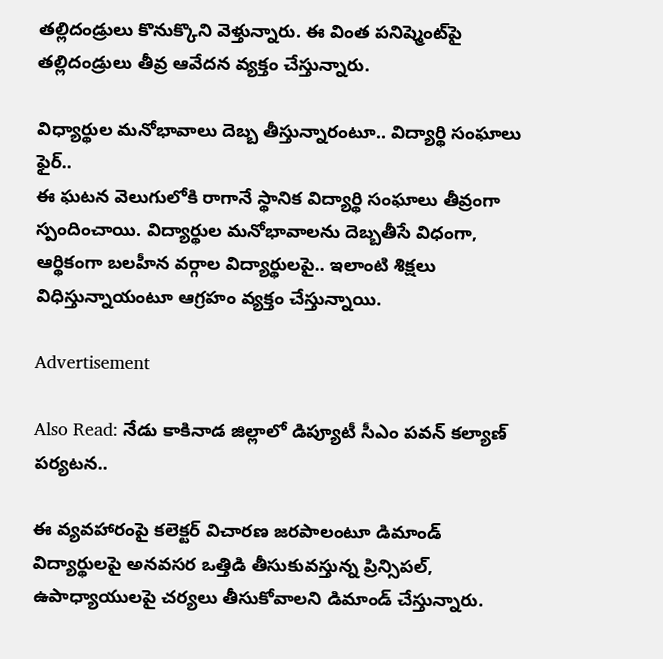తల్లిదండ్రులు కొనుక్కొని వెళ్తున్నారు. ఈ వింత పనిష్మెంట్‌పై తల్లిదండ్రులు తీవ్ర ఆవేదన వ్యక్తం చేస్తున్నారు.

విధ్యార్థుల మనోభావాలు దెబ్బ తీస్తున్నారంటూ.. విద్యార్థి సంఘాలు ఫైర్..
ఈ ఘటన వెలుగులోకి రాగానే స్థానిక విద్యార్థి సంఘాలు తీవ్రంగా స్పందించాయి. విద్యార్థుల మనోభావాలను దెబ్బతీసే విధంగా, ఆర్థికంగా బలహీన వర్గాల విద్యార్థులపై.. ఇలాంటి శిక్షలు విధిస్తున్నాయంటూ ఆగ్రహం వ్యక్తం చేస్తున్నాయి.

Advertisement

Also Read: నేడు కాకినాడ జిల్లాలో డిప్యూటీ సీఎం పవన్ కల్యాణ్‌ పర్యటన..

ఈ వ్యవహారంపై కలెక్టర్ విచారణ జరపాలంటూ డిమాండ్
విద్యార్థులపై అనవసర ఒత్తిడి తీసుకువస్తున్న ప్రిన్సిపల్, ఉపాధ్యాయులపై చర్యలు తీసుకోవాలని డిమాండ్ చేస్తున్నారు.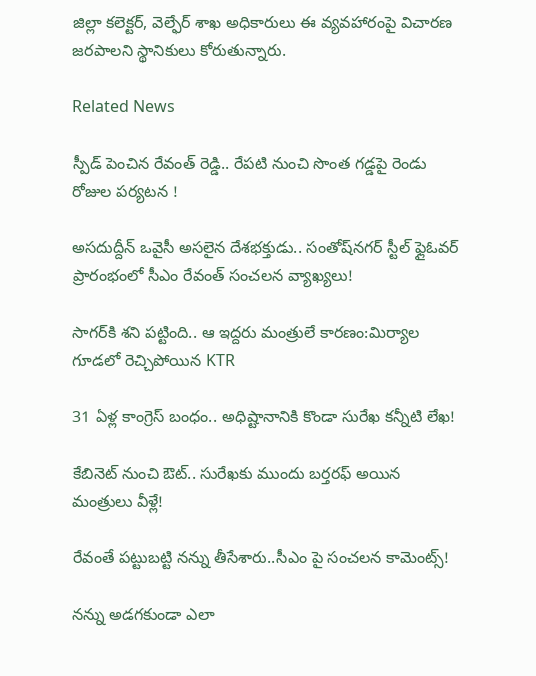జిల్లా కలెక్టర్, వెల్ఫేర్ శాఖ అధికారులు ఈ వ్యవహారంపై విచారణ జరపాలని స్థానికులు కోరుతున్నారు.

Related News

స్పీడ్ పెంచిన రేవంత్ రెడ్డి.. రేపటి నుంచి సొంత గడ్డపై రెండు రోజుల పర్యటన !

అసదుద్దీన్ ఒవైసీ అసలైన దేశభక్తుడు.. సంతోష్‌నగర్ స్టీల్ ఫ్లైఓవర్ ప్రారంభంలో సీఎం రేవంత్ సంచలన వ్యాఖ్యలు!

సాగర్‌కి శని పట్టింది.. ఆ ఇద్దరు మంత్రులే కారణం:మిర్యాల గూడలో రెచ్చిపోయిన KTR

31 ఏళ్ల కాంగ్రెస్ బంధం.. అధిష్టానానికి కొండా సురేఖ కన్నీటి లేఖ!

కేబినెట్ నుంచి ఔట్.. సురేఖకు ముందు బర్తరఫ్ అయిన మంత్రులు వీళ్లే!

రేవంతే పట్టుబట్టి నన్ను తీసేశారు..సీఎం పై సంచలన కామెంట్స్!

నన్ను అడగకుండా ఎలా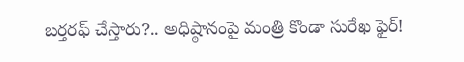బర్తరఫ్ చేస్తారు?.. అధిష్ఠానంపై మంత్రి కొండా సురేఖ ఫైర్!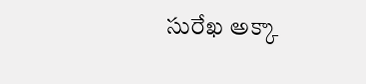సురేఖ అక్కా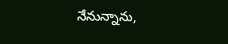నేనున్నాను,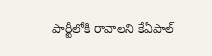పార్టీలోకి రావాలని కేఏపాల్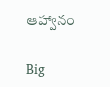ఆహ్వానం

Big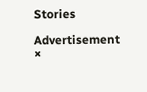Stories

Advertisement
×